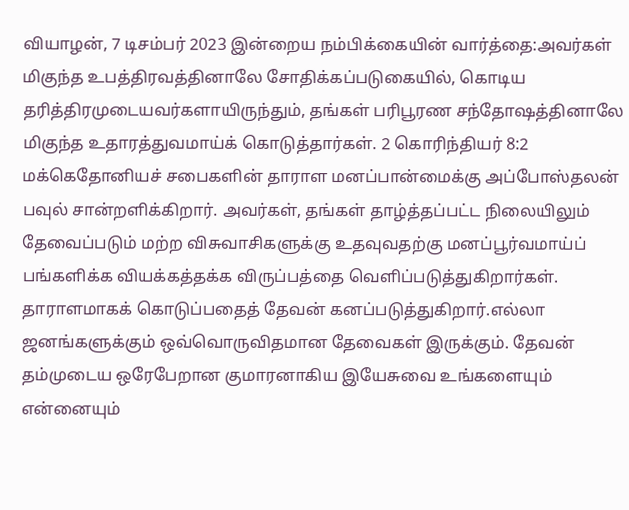வியாழன், 7 டிசம்பர் 2023 இன்றைய நம்பிக்கையின் வார்த்தை:அவர்கள் மிகுந்த உபத்திரவத்தினாலே சோதிக்கப்படுகையில், கொடிய தரித்திரமுடையவர்களாயிருந்தும், தங்கள் பரிபூரண சந்தோஷத்தினாலே மிகுந்த உதாரத்துவமாய்க் கொடுத்தார்கள். 2 கொரிந்தியர் 8:2 மக்கெதோனியச் சபைகளின் தாராள மனப்பான்மைக்கு அப்போஸ்தலன் பவுல் சான்றளிக்கிறார். அவர்கள், தங்கள் தாழ்த்தப்பட்ட நிலையிலும் தேவைப்படும் மற்ற விசுவாசிகளுக்கு உதவுவதற்கு மனப்பூர்வமாய்ப் பங்களிக்க வியக்கத்தக்க விருப்பத்தை வெளிப்படுத்துகிறார்கள். தாராளமாகக் கொடுப்பதைத் தேவன் கனப்படுத்துகிறார்.எல்லா ஜனங்களுக்கும் ஒவ்வொருவிதமான தேவைகள் இருக்கும். தேவன் தம்முடைய ஒரேபேறான குமாரனாகிய இயேசுவை உங்களையும் என்னையும்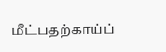மீட்பதற்காய்ப்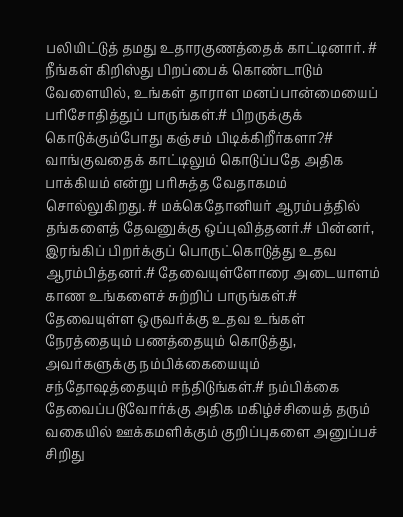பலியிட்டுத் தமது உதாரகுணத்தைக் காட்டினார். # நீங்கள் கிறிஸ்து பிறப்பைக் கொண்டாடும் வேளையில், உங்கள் தாராள மனப்பான்மையைப் பரிசோதித்துப் பாருங்கள்.# பிறருக்குக் கொடுக்கும்போது கஞ்சம் பிடிக்கிறீர்களா?# வாங்குவதைக் காட்டிலும் கொடுப்பதே அதிக பாக்கியம் என்று பரிசுத்த வேதாகமம் சொல்லுகிறது. # மக்கெதோனியர் ஆரம்பத்தில் தங்களைத் தேவனுக்கு ஒப்புவித்தனர்.# பின்னர், இரங்கிப் பிறர்க்குப் பொருட்கொடுத்து உதவ ஆரம்பித்தனர்.# தேவையுள்ளோரை அடையாளம் காண உங்களைச் சுற்றிப் பாருங்கள்.# தேவையுள்ள ஒருவர்க்கு உதவ உங்கள் நேரத்தையும் பணத்தையும் கொடுத்து, அவர்களுக்கு நம்பிக்கையையும் சந்தோஷத்தையும் ஈந்திடுங்கள்.# நம்பிக்கை தேவைப்படுவோர்க்கு அதிக மகிழ்ச்சியைத் தரும் வகையில் ஊக்கமளிக்கும் குறிப்புகளை அனுப்பச் சிறிது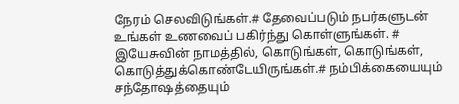நேரம் செலவிடுங்கள்.# தேவைப்படும் நபர்களுடன் உங்கள் உணவைப் பகிர்ந்து கொள்ளுங்கள். # இயேசுவின் நாமத்தில், கொடுங்கள், கொடுங்கள், கொடுத்துக்கொண்டேயிருங்கள்.# நம்பிக்கையையும் சந்தோஷத்தையும்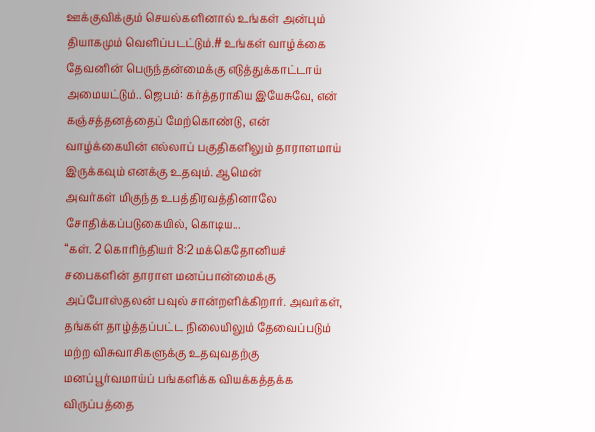ஊக்குவிக்கும் செயல்களினால் உங்கள் அன்பும் தியாகமும் வெளிப்படட்டும்.# உங்கள் வாழ்க்கை தேவனின் பெருந்தன்மைக்கு எடுத்துக்காட்டாய் அமையட்டும்.. ஜெபம்: கர்த்தராகிய இயேசுவே, என் கஞ்சத்தனத்தைப் மேற்கொண்டு, என் வாழ்க்கையின் எல்லாப் பகுதிகளிலும் தாராளமாய் இருக்கவும் எனக்கு உதவும். ஆமென்
அவர்கள் மிகுந்த உபத்திரவத்தினாலே சோதிக்கப்படுகையில், கொடிய...
“கள். 2 கொரிந்தியர் 8:2 மக்கெதோனியச் சபைகளின் தாராள மனப்பான்மைக்கு அப்போஸ்தலன் பவுல் சான்றளிக்கிறார். அவர்கள், தங்கள் தாழ்த்தப்பட்ட நிலையிலும் தேவைப்படும் மற்ற விசுவாசிகளுக்கு உதவுவதற்கு மனப்பூர்வமாய்ப் பங்களிக்க வியக்கத்தக்க விருப்பத்தை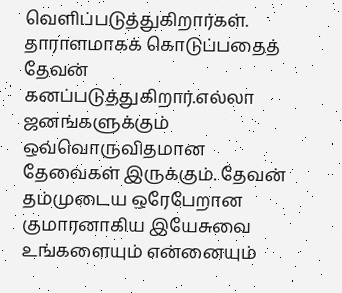வெளிப்படுத்துகிறார்கள். தாராளமாகக் கொடுப்பதைத் தேவன் கனப்படுத்துகிறார்.எல்லா ஜனங்களுக்கும் ஒவ்வொருவிதமான தேவைகள் இருக்கும். தேவன் தம்முடைய ஒரேபேறான குமாரனாகிய இயேசுவை உங்களையும் என்னையும்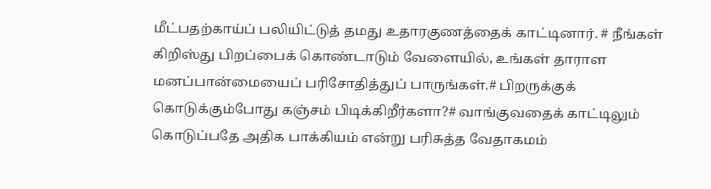மீட்பதற்காய்ப் பலியிட்டுத் தமது உதாரகுணத்தைக் காட்டினார். # நீங்கள் கிறிஸ்து பிறப்பைக் கொண்டாடும் வேளையில், உங்கள் தாராள மனப்பான்மையைப் பரிசோதித்துப் பாருங்கள்.# பிறருக்குக் கொடுக்கும்போது கஞ்சம் பிடிக்கிறீர்களா?# வாங்குவதைக் காட்டிலும் கொடுப்பதே அதிக பாக்கியம் என்று பரிசுத்த வேதாகமம்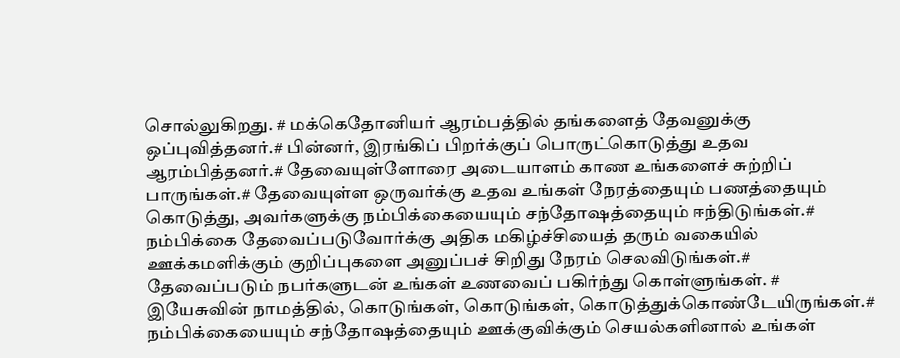சொல்லுகிறது. # மக்கெதோனியர் ஆரம்பத்தில் தங்களைத் தேவனுக்கு ஒப்புவித்தனர்.# பின்னர், இரங்கிப் பிறர்க்குப் பொருட்கொடுத்து உதவ ஆரம்பித்தனர்.# தேவையுள்ளோரை அடையாளம் காண உங்களைச் சுற்றிப் பாருங்கள்.# தேவையுள்ள ஒருவர்க்கு உதவ உங்கள் நேரத்தையும் பணத்தையும் கொடுத்து, அவர்களுக்கு நம்பிக்கையையும் சந்தோஷத்தையும் ஈந்திடுங்கள்.# நம்பிக்கை தேவைப்படுவோர்க்கு அதிக மகிழ்ச்சியைத் தரும் வகையில் ஊக்கமளிக்கும் குறிப்புகளை அனுப்பச் சிறிது நேரம் செலவிடுங்கள்.# தேவைப்படும் நபர்களுடன் உங்கள் உணவைப் பகிர்ந்து கொள்ளுங்கள். # இயேசுவின் நாமத்தில், கொடுங்கள், கொடுங்கள், கொடுத்துக்கொண்டேயிருங்கள்.# நம்பிக்கையையும் சந்தோஷத்தையும் ஊக்குவிக்கும் செயல்களினால் உங்கள்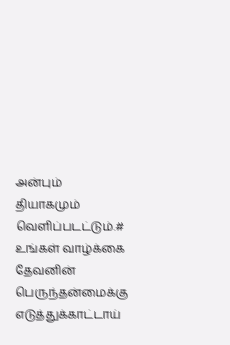அன்பும் தியாகமும் வெளிப்படட்டும்.# உங்கள் வாழ்க்கை தேவனின் பெருந்தன்மைக்கு எடுத்துக்காட்டாய்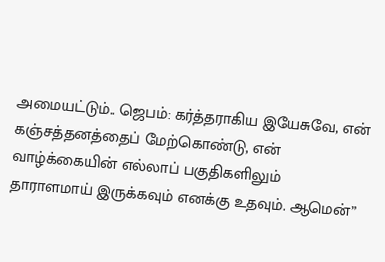அமையட்டும்.. ஜெபம்: கர்த்தராகிய இயேசுவே, என் கஞ்சத்தனத்தைப் மேற்கொண்டு, என் வாழ்க்கையின் எல்லாப் பகுதிகளிலும் தாராளமாய் இருக்கவும் எனக்கு உதவும். ஆமென்”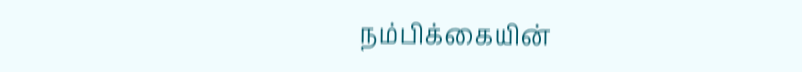நம்பிக்கையின்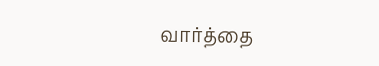வார்த்தை